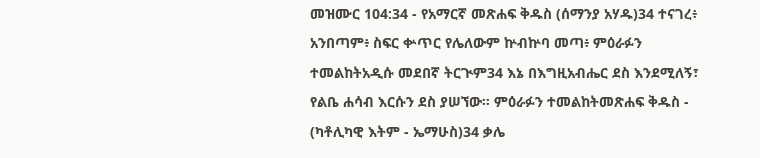መዝሙር 104:34 - የአማርኛ መጽሐፍ ቅዱስ (ሰማንያ አሃዱ)34 ተናገረ፥ አንበጣም፥ ስፍር ቍጥር የሌለውም ኵብኵባ መጣ፥ ምዕራፉን ተመልከትአዲሱ መደበኛ ትርጒም34 እኔ በእግዚአብሔር ደስ እንደሚለኝ፣ የልቤ ሐሳብ እርሱን ደስ ያሠኘው። ምዕራፉን ተመልከትመጽሐፍ ቅዱስ - (ካቶሊካዊ እትም - ኤማሁስ)34 ቃሌ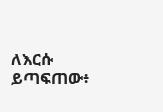ለእርሱ ይጣፍጠው፥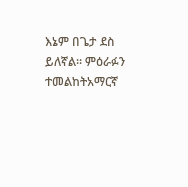እኔም በጌታ ደስ ይለኛል። ምዕራፉን ተመልከትአማርኛ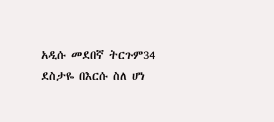አዲሱ መደበኛ ትርጉም34 ደስታዬ በእርሱ ስለ ሆነ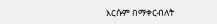እርሱም በማቀርብለት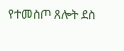የተመስጦ ጸሎት ደስ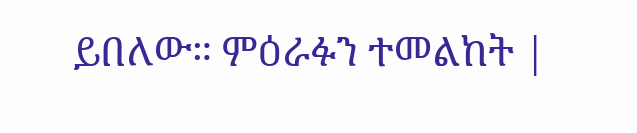ይበለው። ምዕራፉን ተመልከት |